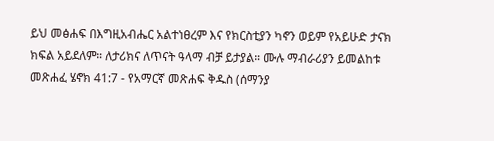ይህ መፅሐፍ በእግዚአብሔር አልተነፀረም እና የክርስቲያን ካኖን ወይም የአይሁድ ታናክ ክፍል አይደለም። ለታሪክና ለጥናት ዓላማ ብቻ ይታያል። ሙሉ ማብራሪያን ይመልከቱ መጽሐፈ ሄኖክ 41:7 - የአማርኛ መጽሐፍ ቅዱስ (ሰማንያ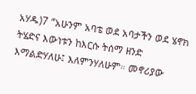አሃዱ)7 “አሁንም አባቴ ወደ አባታችን ወደ ሄኖክ ትሄድና እውነቱን ከእርሱ ትሰማ ዘንድ እማልድሃለሁ፤ እለምንሃለሁም። መኖሪያው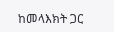ከመላእክት ጋር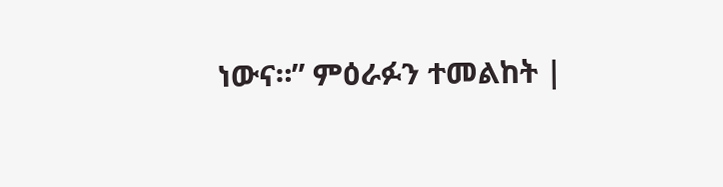ነውና።” ምዕራፉን ተመልከት |